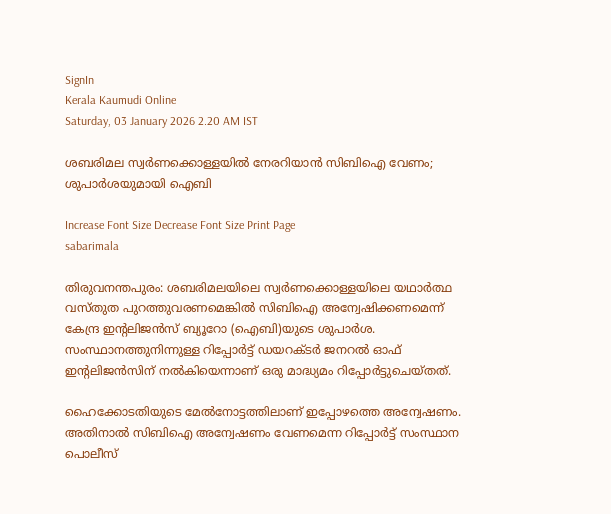SignIn
Kerala Kaumudi Online
Saturday, 03 January 2026 2.20 AM IST

ശബരിമല സ്വർണക്കൊള്ളയിൽ നേരറിയാൻ സിബിഐ വേണം; ശുപാർശയുമായി ഐബി

Increase Font Size Decrease Font Size Print Page
sabarimala

തിരുവനന്തപുരം: ശബരിമലയിലെ സ്വർണക്കൊള്ളയിലെ യഥാർത്ഥ വസ്തുത പുറത്തുവരണമെങ്കിൽ സിബിഐ അന്വേഷിക്കണമെന്ന് കേന്ദ്ര ഇന്റലിജൻസ് ബ്യൂറോ (ഐബി)യുടെ ശുപാർശ. സംസ്ഥാനത്തുനിന്നുള്ള റിപ്പോർട്ട് ഡയറക്ടർ ജനറൽ ഓഫ് ഇന്റലിജൻസിന് നൽകിയെന്നാണ് ഒരു മാദ്ധ്യമം റിപ്പോർട്ടുചെയ്തത്.

ഹൈക്കോടതിയുടെ മേൽനോട്ടത്തിലാണ് ഇപ്പോഴത്തെ അന്വേഷണം. അതിനാൽ സിബിഐ അന്വേഷണം വേണമെന്ന റിപ്പോർട്ട് സംസ്ഥാന പൊലീസ്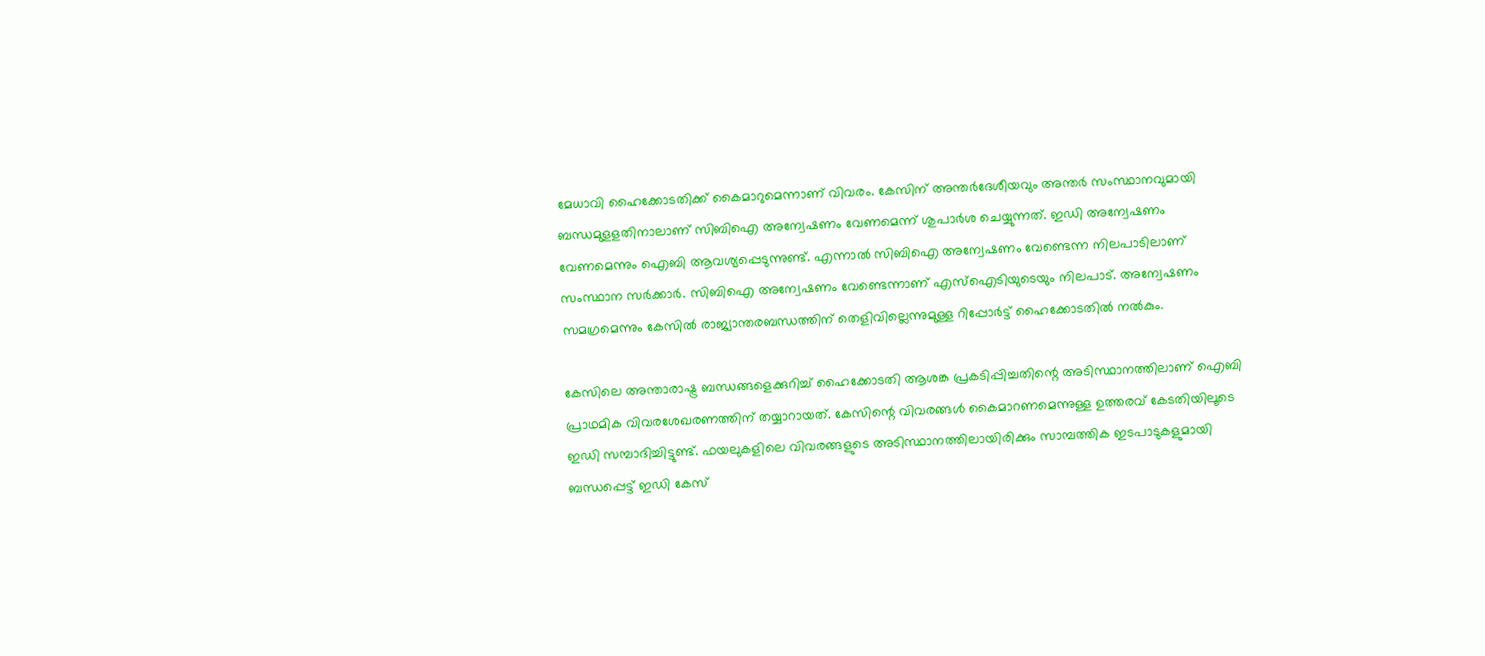മേധാവി ഹൈക്കോടതിക്ക് കൈമാറുമെന്നാണ് വിവരം. കേസിന് അന്തർദേശീയവും അന്തർ സംസ്ഥാനവുമായി ബന്ധമുളളതിനാലാണ് സിബിഐ അന്വേഷണം വേണമെന്ന് ശുപാർശ ചെയ്യുന്നത്. ഇഡി അന്വേഷണം വേണമെന്നും ഐബി ആവശ്യപ്പെടുന്നുണ്ട്. എന്നാൽ സിബിഐ അന്വേഷണം വേണ്ടെന്ന നിലപാടിലാണ് സംസ്ഥാന സർക്കാർ. സിബിഐ അന്വേഷണം വേണ്ടെന്നാണ് എസ്ഐടിയുടെയും നിലപാട്. അന്വേഷണം സമഗ്രമെന്നും കേസിൽ രാജ്യാന്തരബന്ധത്തിന് തെളിവില്ലെന്നുമുള്ള റിപ്പോർട്ട് ഹൈക്കോടതിൽ നൽകും.

കേസിലെ അന്താരാഷ്ട്ര ബന്ധങ്ങളെക്കുറിച്ച് ഹൈക്കോടതി ആശങ്ക പ്രകടിപ്പിച്ചതിന്റെ അടിസ്ഥാനത്തിലാണ് ഐബി പ്രാഥമിക വിവരശേഖരണത്തിന് തയ്യാറായത്. കേസിന്റെ വിവരങ്ങൾ കൈമാറണമെന്നുള്ള ഉത്തരവ് കേടതിയിലൂടെ ഇഡി സമ്പാദിച്ചിട്ടുണ്ട്. ഫയലുകളിലെ വിവരങ്ങളുടെ അടിസ്ഥാനത്തിലായിരിക്കും സാമ്പത്തിക ഇടപാടുകളുമായി ബന്ധപ്പെട്ട് ഇഡി കേസ്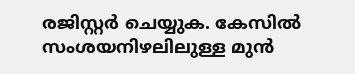രജിസ്റ്റർ ചെയ്യുക. കേസിൽ സംശയനിഴലിലുള്ള മുൻ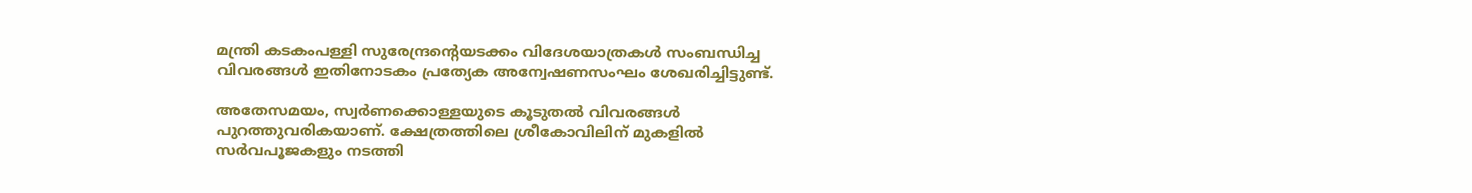മന്ത്രി കടകംപള്ളി സുരേന്ദ്രന്റെയടക്കം വിദേശയാത്രകൾ സംബന്ധിച്ച വിവരങ്ങൾ ഇതിനോടകം പ്രത്യേക അന്വേഷണസംഘം ശേഖരിച്ചിട്ടുണ്ട്.

അതേസമയം, സ്വർണക്കൊള്ളയുടെ കൂടുതൽ വിവരങ്ങൾ പുറത്തുവരികയാണ്. ക്ഷേത്രത്തിലെ ശ്രീകോവിലിന് മുകളിൽ സർവപൂജകളും നടത്തി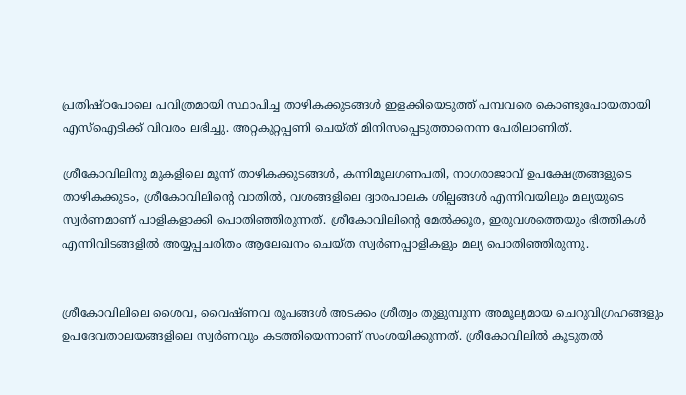പ്രതിഷ്ഠപോലെ പവിത്രമായി സ്ഥാപിച്ച താഴികക്കുടങ്ങൾ ഇളക്കിയെടുത്ത് പമ്പവരെ കൊണ്ടുപോയതായി എസ്ഐടിക്ക് വിവരം ലഭിച്ചു. അറ്റകുറ്റപ്പണി ചെയ്ത് മിനിസപ്പെടുത്താനെന്ന പേരിലാണിത്.

ശ്രീകോവിലിനു മുകളിലെ മൂന്ന് താഴികക്കുടങ്ങൾ, കന്നിമൂലഗണപതി, നാഗരാജാവ് ഉപക്ഷേത്രങ്ങളുടെ താഴികക്കുടം, ശ്രീകോവിലിന്റെ വാതിൽ, വശങ്ങളിലെ ദ്വാരപാലക ശില്പങ്ങൾ എന്നിവയിലും മല്യയുടെ സ്വർണമാണ് പാളികളാക്കി പൊതിഞ്ഞിരുന്നത്. ശ്രീകോവിലിന്റെ മേൽക്കൂര, ഇരുവശത്തെയും ഭിത്തികൾ എന്നിവിടങ്ങളിൽ അയ്യപ്പചരിതം ആലേഖനം ചെയ്ത സ്വർണപ്പാളികളും മല്യ പൊതിഞ്ഞിരുന്നു.


ശ്രീകോവിലിലെ ശൈവ, വൈഷ്ണവ രൂപങ്ങൾ അടക്കം ശ്രീത്വം തുളുമ്പുന്ന അമൂല്യമായ ചെറുവിഗ്രഹങ്ങളും ഉപദേവതാലയങ്ങളിലെ സ്വർണവും കടത്തിയെന്നാണ് സംശയിക്കുന്നത്. ശ്രീകോവിലിൽ കൂടുതൽ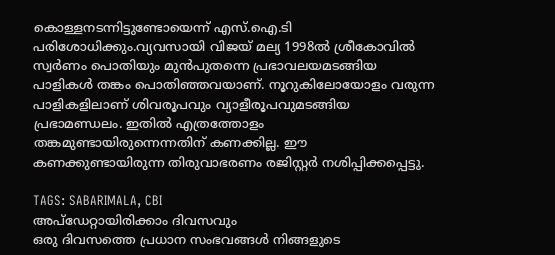കൊള്ളനടന്നിട്ടുണ്ടോയെന്ന് എസ്.ഐ.ടി പരിശോധിക്കും.വ്യവസായി വിജയ് മല്യ 1998ൽ ശ്രീകോവിൽ സ്വർണം പൊതിയും മുൻപുതന്നെ പ്രഭാവലയമടങ്ങിയ പാളികൾ തങ്കം പൊതിഞ്ഞവയാണ്. നൂറുകിലോയോളം വരുന്ന പാളികളിലാണ് ശിവരൂപവും വ്യാളീരൂപവുമടങ്ങിയ പ്രഭാമണ്ഡലം. ഇതിൽ എത്രത്തോളം തങ്കമുണ്ടായിരുന്നെന്നതിന് കണക്കില്ല. ഈ കണക്കുണ്ടായിരുന്ന തിരുവാഭരണം രജിസ്റ്റർ നശിപ്പിക്കപ്പെട്ടു.

TAGS: SABARIMALA, CBI
അപ്ഡേറ്റായിരിക്കാം ദിവസവും
ഒരു ദിവസത്തെ പ്രധാന സംഭവങ്ങൾ നിങ്ങളുടെ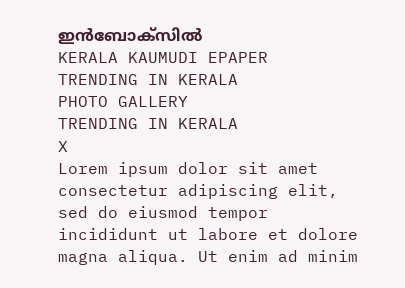ഇൻബോക്സിൽ
KERALA KAUMUDI EPAPER
TRENDING IN KERALA
PHOTO GALLERY
TRENDING IN KERALA
X
Lorem ipsum dolor sit amet
consectetur adipiscing elit, sed do eiusmod tempor incididunt ut labore et dolore magna aliqua. Ut enim ad minim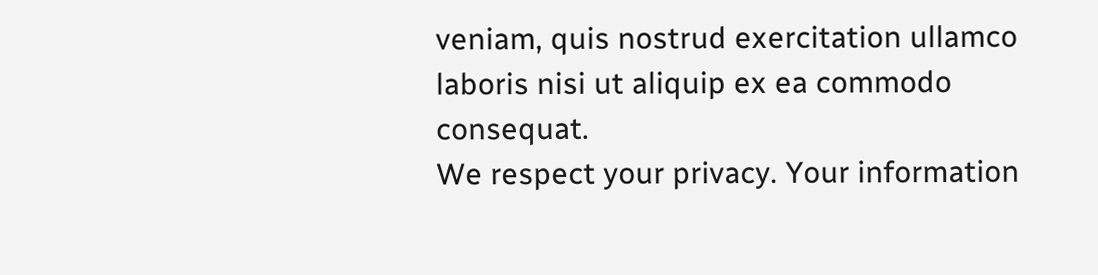veniam, quis nostrud exercitation ullamco laboris nisi ut aliquip ex ea commodo consequat.
We respect your privacy. Your information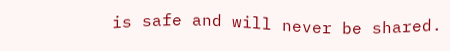is safe and will never be shared.